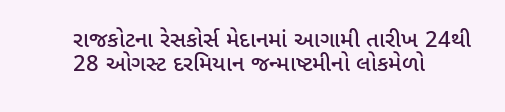રાજકોટના રેસકોર્સ મેદાનમાં આગામી તારીખ 24થી 28 ઓગસ્ટ દરમિયાન જન્માષ્ટમીનો લોકમેળો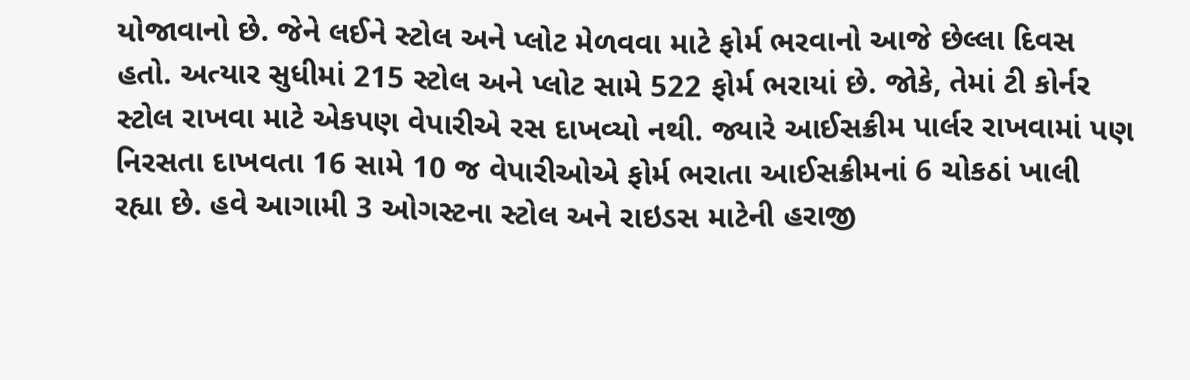યોજાવાનો છે. જેને લઈને સ્ટોલ અને પ્લોટ મેળવવા માટે ફોર્મ ભરવાનો આજે છેલ્લા દિવસ હતો. અત્યાર સુધીમાં 215 સ્ટોલ અને પ્લોટ સામે 522 ફોર્મ ભરાયાં છે. જોકે, તેમાં ટી કોર્નર સ્ટોલ રાખવા માટે એકપણ વેપારીએ રસ દાખવ્યો નથી. જ્યારે આઈસક્રીમ પાર્લર રાખવામાં પણ નિરસતા દાખવતા 16 સામે 10 જ વેપારીઓએ ફોર્મ ભરાતા આઈસક્રીમનાં 6 ચોકઠાં ખાલી રહ્યા છે. હવે આગામી 3 ઓગસ્ટના સ્ટોલ અને રાઇડસ માટેની હરાજી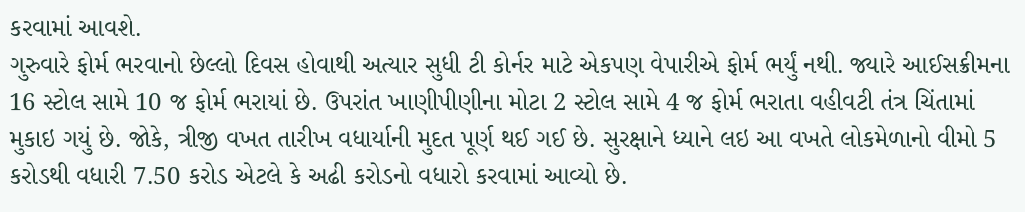કરવામાં આવશે.
ગુરુવારે ફોર્મ ભરવાનો છેલ્લો દિવસ હોવાથી અત્યાર સુધી ટી કોર્નર માટે એકપણ વેપારીએ ફોર્મ ભર્યું નથી. જ્યારે આઈસક્રીમના 16 સ્ટોલ સામે 10 જ ફોર્મ ભરાયાં છે. ઉપરાંત ખાણીપીણીના મોટા 2 સ્ટોલ સામે 4 જ ફોર્મ ભરાતા વહીવટી તંત્ર ચિંતામાં મુકાઇ ગયું છે. જોકે, ત્રીજી વખત તારીખ વધાર્યાની મુદત પૂર્ણ થઈ ગઈ છે. સુરક્ષાને ધ્યાને લઇ આ વખતે લોકમેળાનો વીમો 5 કરોડથી વધારી 7.50 કરોડ એટલે કે અઢી કરોડનો વધારો કરવામાં આવ્યો છે.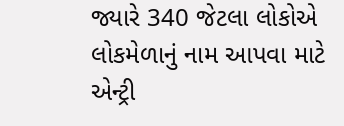જ્યારે 340 જેટલા લોકોએ લોકમેળાનું નામ આપવા માટે એન્ટ્રી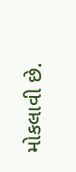મોકલાવી છે.